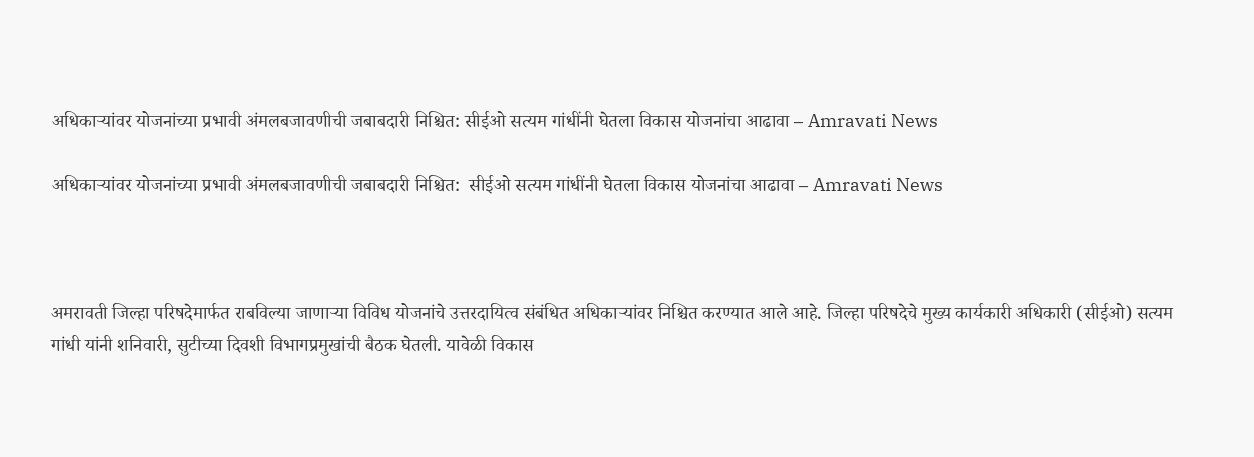अधिकाऱ्यांवर योजनांच्या प्रभावी अंमलबजावणीची जबाबदारी निश्चित: सीईओ सत्यम गांधींनी घेतला विकास योजनांचा आढावा – Amravati News

अधिकाऱ्यांवर योजनांच्या प्रभावी अंमलबजावणीची जबाबदारी निश्चित:  सीईओ सत्यम गांधींनी घेतला विकास योजनांचा आढावा – Amravati News



अमरावती जिल्हा परिषदेमार्फत राबविल्या जाणाऱ्या विविध योजनांचे उत्तरदायित्व संबंधित अधिकाऱ्यांवर निश्चित करण्यात आले आहे. जिल्हा परिषदेचे मुख्य कार्यकारी अधिकारी (सीईओ) सत्यम गांधी यांनी शनिवारी, सुटीच्या दिवशी विभागप्रमुखांची बैठक घेतली. यावेळी विकास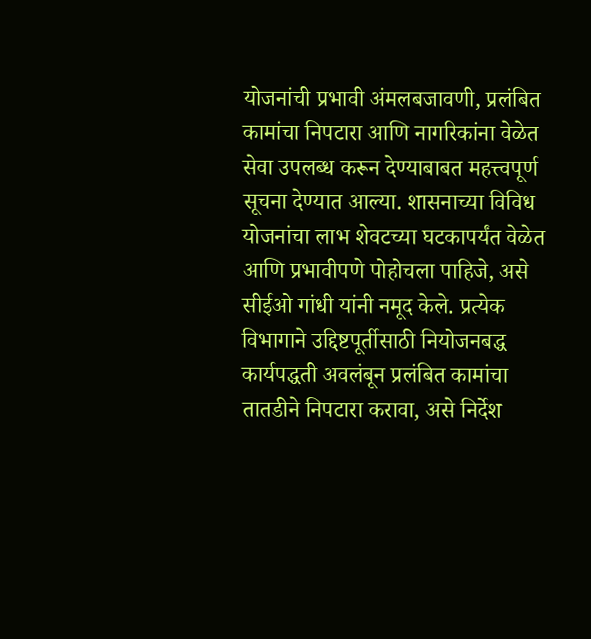योजनांची प्रभावी अंमलबजावणी, प्रलंबित कामांचा निपटारा आणि नागरिकांना वेळेत सेवा उपलब्ध करून देण्याबाबत महत्त्वपूर्ण सूचना देण्यात आल्या. शासनाच्या विविध योजनांचा लाभ शेवटच्या घटकापर्यंत वेळेत आणि प्रभावीपणे पोहोचला पाहिजे, असे सीईओ गांधी यांनी नमूद केले. प्रत्येक विभागाने उद्दिष्टपूर्तीसाठी नियोजनबद्ध कार्यपद्धती अवलंबून प्रलंबित कामांचा तातडीने निपटारा करावा, असे निर्देश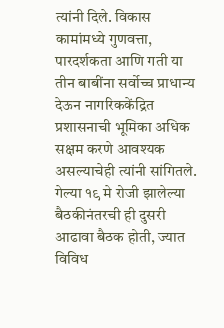त्यांनी दिले. विकास कामांमध्ये गुणवत्ता, पारदर्शकता आणि गती या तीन बाबींना सर्वोच्च प्राधान्य देऊन नागरिककेंद्रित प्रशासनाची भूमिका अधिक सक्षम करणे आवश्यक असल्याचेही त्यांनी सांगितले. गेल्या १९ मे रोजी झालेल्या बैठकीनंतरची ही दुसरी आढावा बैठक होती, ज्यात विविध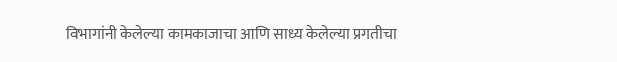विभागांनी केलेल्या कामकाजाचा आणि साध्य केलेल्या प्रगतीचा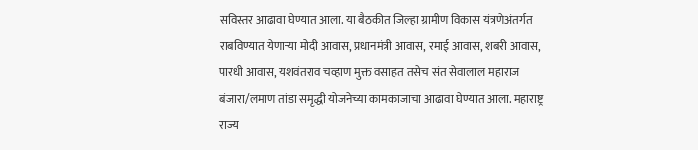सविस्तर आढावा घेण्यात आला. या बैठकीत जिल्हा ग्रामीण विकास यंत्रणेअंतर्गत राबविण्यात येणाऱ्या मोदी आवास, प्रधानमंत्री आवास, रमाई आवास, शबरी आवास, पारधी आवास, यशवंतराव चव्हाण मुक्त वसाहत तसेच संत सेवालाल महाराज बंजारा/लमाण तांडा समृद्धी योजनेच्या कामकाजाचा आढावा घेण्यात आला. महाराष्ट्र राज्य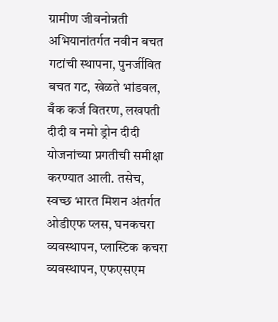ग्रामीण जीवनोन्नती अभियानांतर्गत नवीन बचत गटांची स्थापना, पुनर्जीवित बचत गट, खेळते भांडवल, बँक कर्ज वितरण, लखपती दीदी व नमो ड्रोन दीदी योजनांच्या प्रगतीची समीक्षा करण्यात आली. तसेच, स्वच्छ भारत मिशन अंतर्गत ओडीएफ प्लस, घनकचरा व्यवस्थापन, प्लास्टिक कचरा व्यवस्थापन, एफएसएम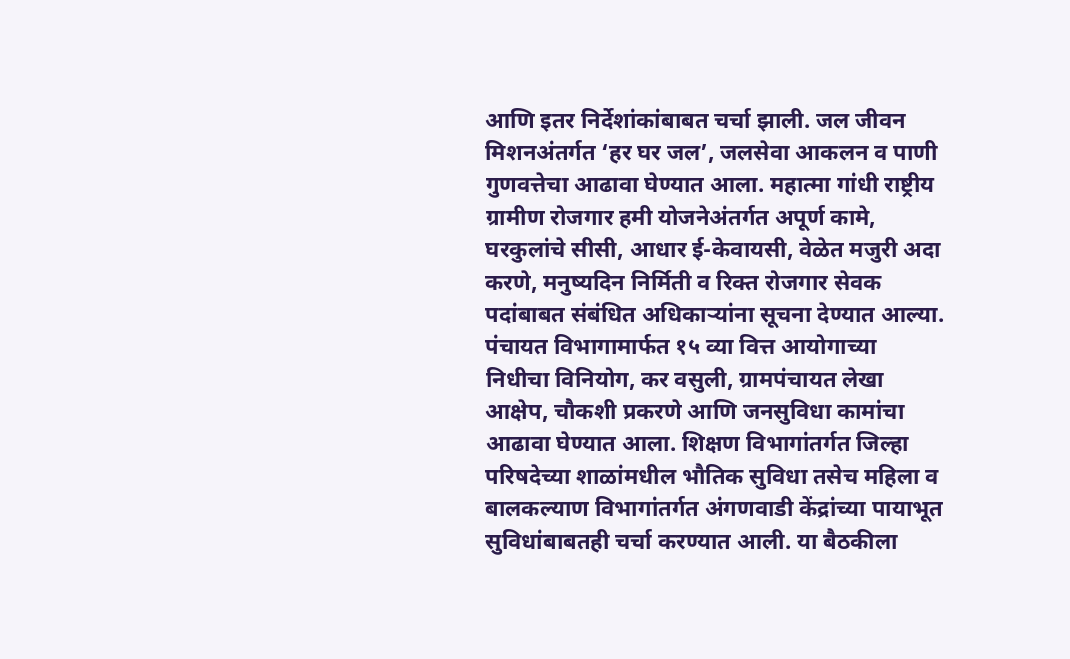आणि इतर निर्देशांकांबाबत चर्चा झाली. जल जीवन मिशनअंतर्गत ‘हर घर जल’, जलसेवा आकलन व पाणी गुणवत्तेचा आढावा घेण्यात आला. महात्मा गांधी राष्ट्रीय ग्रामीण रोजगार हमी योजनेअंतर्गत अपूर्ण कामे, घरकुलांचे सीसी, आधार ई-केवायसी, वेळेत मजुरी अदा करणे, मनुष्यदिन निर्मिती व रिक्त रोजगार सेवक पदांबाबत संबंधित अधिकाऱ्यांना सूचना देण्यात आल्या. पंचायत विभागामार्फत १५ व्या वित्त आयोगाच्या निधीचा विनियोग, कर वसुली, ग्रामपंचायत लेखा आक्षेप, चौकशी प्रकरणे आणि जनसुविधा कामांचा आढावा घेण्यात आला. शिक्षण विभागांतर्गत जिल्हा परिषदेच्या शाळांमधील भौतिक सुविधा तसेच महिला व बालकल्याण विभागांतर्गत अंगणवाडी केंद्रांच्या पायाभूत सुविधांबाबतही चर्चा करण्यात आली. या बैठकीला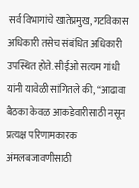सर्व विभागांचे खातेप्रमुख, गटविकास अधिकारी तसेच संबंधित अधिकारी उपस्थित होते. सीईओ सत्यम गांधी यांनी यावेळी सांगितले की, “आढावा बैठका केवळ आकडेवारीसाठी नसून प्रत्यक्ष परिणामकारक अंमलबजावणीसाठी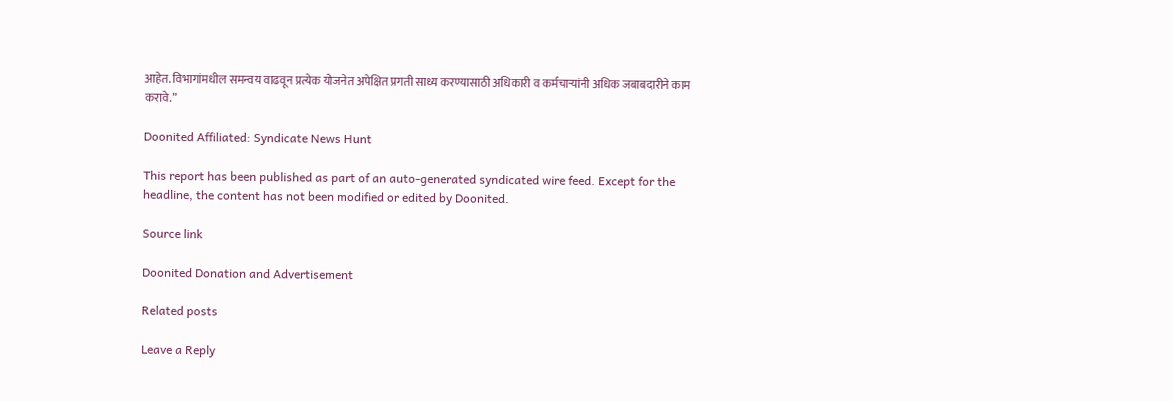आहेत. विभागांमधील समन्वय वाढवून प्रत्येक योजनेत अपेक्षित प्रगती साध्य करण्यासाठी अधिकारी व कर्मचाऱ्यांनी अधिक जबाबदारीने काम करावे.”

Doonited Affiliated: Syndicate News Hunt

This report has been published as part of an auto-generated syndicated wire feed. Except for the headline, the content has not been modified or edited by Doonited.

Source link

Doonited Donation and Advertisement

Related posts

Leave a Reply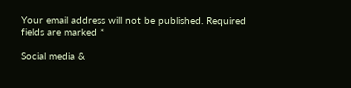Your email address will not be published. Required fields are marked *

Social media &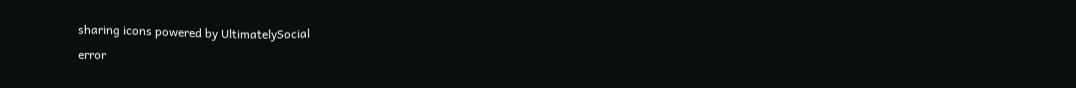sharing icons powered by UltimatelySocial
error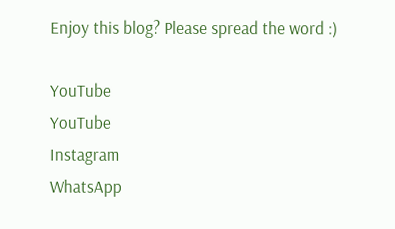Enjoy this blog? Please spread the word :)

YouTube
YouTube
Instagram
WhatsApp